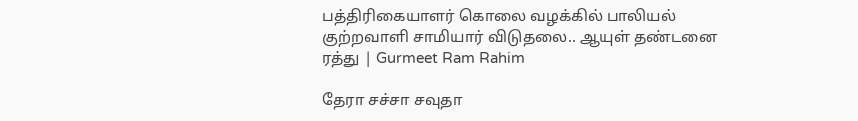பத்திரிகையாளர் கொலை வழக்கில் பாலியல் குற்றவாளி சாமியார் விடுதலை.. ஆயுள் தண்டனை ரத்து | Gurmeet Ram Rahim

தேரா சச்சா சவுதா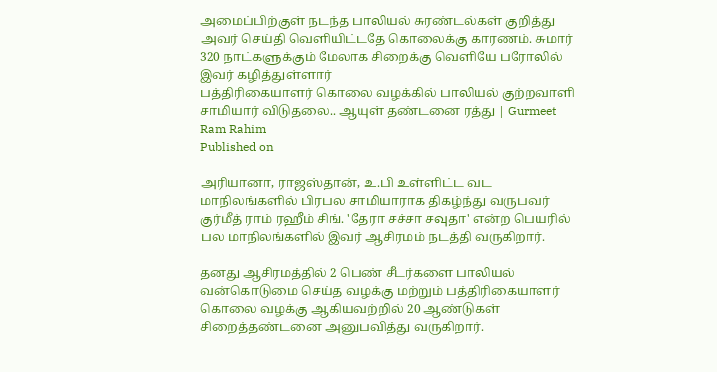அமைப்பிற்குள் நடந்த பாலியல் சுரண்டல்கள் குறித்து அவர் செய்தி வெளியிட்டதே கொலைக்கு காரணம். சுமார் 320 நாட்களுக்கும் மேலாக சிறைக்கு வெளியே பரோலில் இவர் கழித்துள்ளார்
பத்திரிகையாளர் கொலை வழக்கில் பாலியல் குற்றவாளி சாமியார் விடுதலை.. ஆயுள் தண்டனை ரத்து | Gurmeet Ram Rahim
Published on

அரியானா, ராஜஸ்தான், உ.பி உள்ளிட்ட வட மாநிலங்களில் பிரபல சாமியாராக திகழ்ந்து வருபவர் குர்மீத் ராம் ரஹீம் சிங். 'தேரா சச்சா சவுதா' என்ற பெயரில் பல மாநிலங்களில் இவர் ஆசிரமம் நடத்தி வருகிறார்.

தனது ஆசிரமத்தில் 2 பெண் சீடர்களை பாலியல் வன்கொடுமை செய்த வழக்கு மற்றும் பத்திரிகையாளர் கொலை வழக்கு ஆகியவற்றில் 20 ஆண்டுகள் சிறைத்தண்டனை அனுபவித்து வருகிறார்.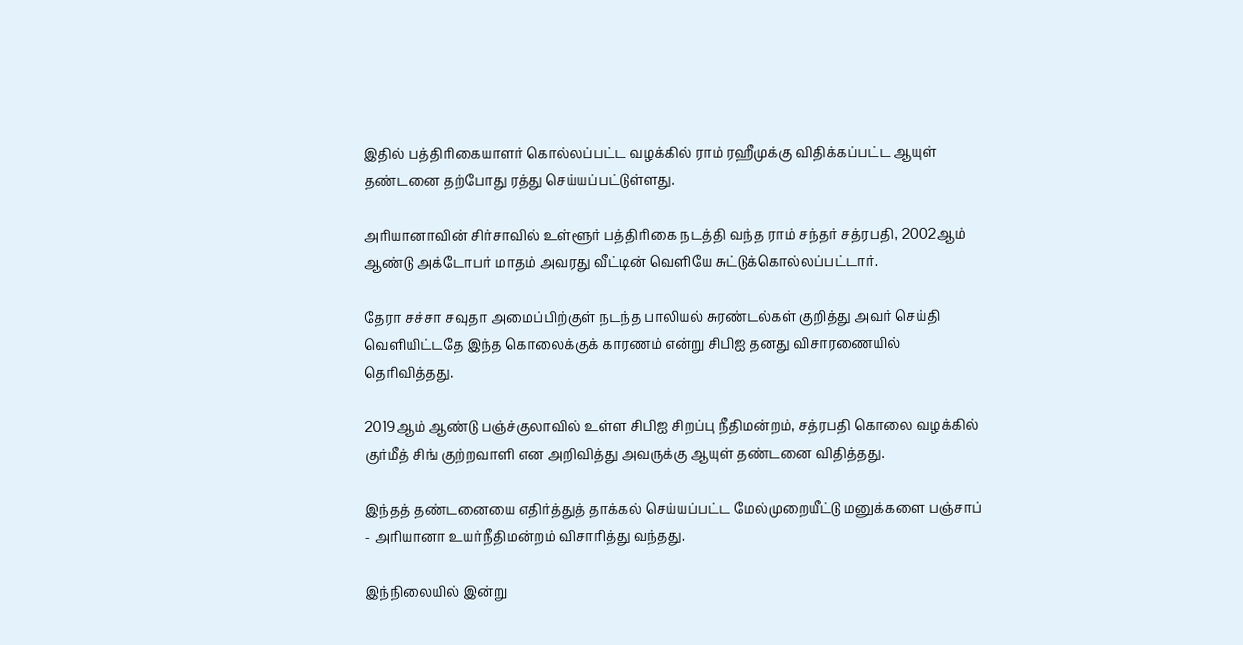இதில் பத்திரிகையாளர் கொல்லப்பட்ட வழக்கில் ராம் ரஹீமுக்கு விதிக்கப்பட்ட ஆயுள் தண்டனை தற்போது ரத்து செய்யப்பட்டுள்ளது.

அரியானாவின் சிர்சாவில் உள்ளூர் பத்திரிகை நடத்தி வந்த ராம் சந்தர் சத்ரபதி, 2002ஆம் ஆண்டு அக்டோபர் மாதம் அவரது வீட்டின் வெளியே சுட்டுக்கொல்லப்பட்டார்.

தேரா சச்சா சவுதா அமைப்பிற்குள் நடந்த பாலியல் சுரண்டல்கள் குறித்து அவர் செய்தி வெளியிட்டதே இந்த கொலைக்குக் காரணம் என்று சிபிஐ தனது விசாரணையில் தெரிவித்தது.

2019ஆம் ஆண்டு பஞ்ச்குலாவில் உள்ள சிபிஐ சிறப்பு நீதிமன்றம், சத்ரபதி கொலை வழக்கில் குர்மீத் சிங் குற்றவாளி என அறிவித்து அவருக்கு ஆயுள் தண்டனை விதித்தது.

இந்தத் தண்டனையை எதிர்த்துத் தாக்கல் செய்யப்பட்ட மேல்முறையீட்டு மனுக்களை பஞ்சாப் - அரியானா உயர்நீதிமன்றம் விசாரித்து வந்தது.

இந்நிலையில் இன்று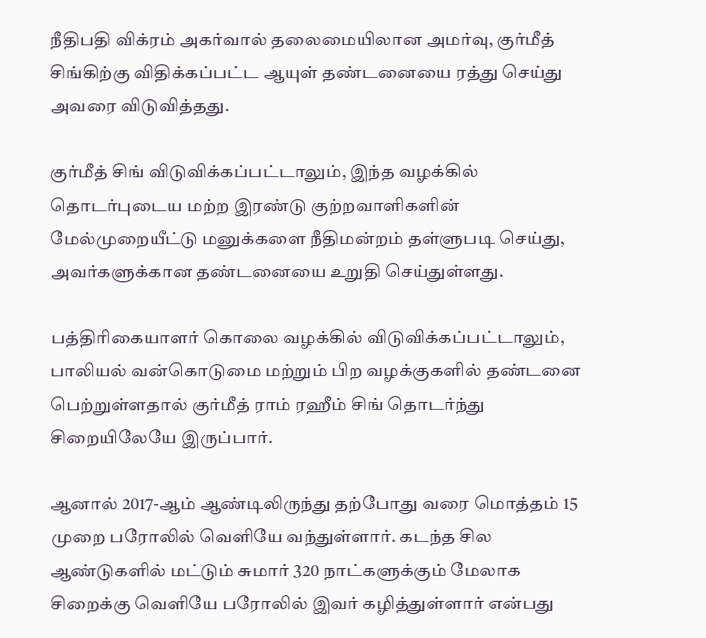நீதிபதி விக்ரம் அகர்வால் தலைமையிலான அமர்வு, குர்மீத் சிங்கிற்கு விதிக்கப்பட்ட ஆயுள் தண்டனையை ரத்து செய்து அவரை விடுவித்தது.

குர்மீத் சிங் விடுவிக்கப்பட்டாலும், இந்த வழக்கில் தொடர்புடைய மற்ற இரண்டு குற்றவாளிகளின் மேல்முறையீட்டு மனுக்களை நீதிமன்றம் தள்ளுபடி செய்து, அவர்களுக்கான தண்டனையை உறுதி செய்துள்ளது.

பத்திரிகையாளர் கொலை வழக்கில் விடுவிக்கப்பட்டாலும், பாலியல் வன்கொடுமை மற்றும் பிற வழக்குகளில் தண்டனை பெற்றுள்ளதால் குர்மீத் ராம் ரஹீம் சிங் தொடர்ந்து சிறையிலேயே இருப்பார்.

ஆனால் 2017-ஆம் ஆண்டிலிருந்து தற்போது வரை மொத்தம் 15 முறை பரோலில் வெளியே வந்துள்ளார். கடந்த சில ஆண்டுகளில் மட்டும் சுமார் 320 நாட்களுக்கும் மேலாக சிறைக்கு வெளியே பரோலில் இவர் கழித்துள்ளார் என்பது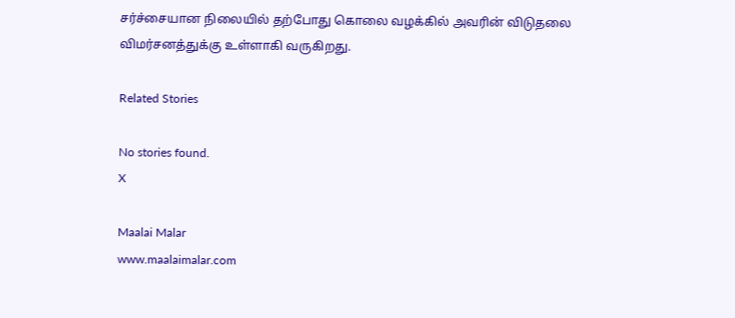சர்ச்சையான நிலையில் தற்போது கொலை வழக்கில் அவரின் விடுதலை விமர்சனத்துக்கு உள்ளாகி வருகிறது.

Related Stories

No stories found.
X

Maalai Malar
www.maalaimalar.com